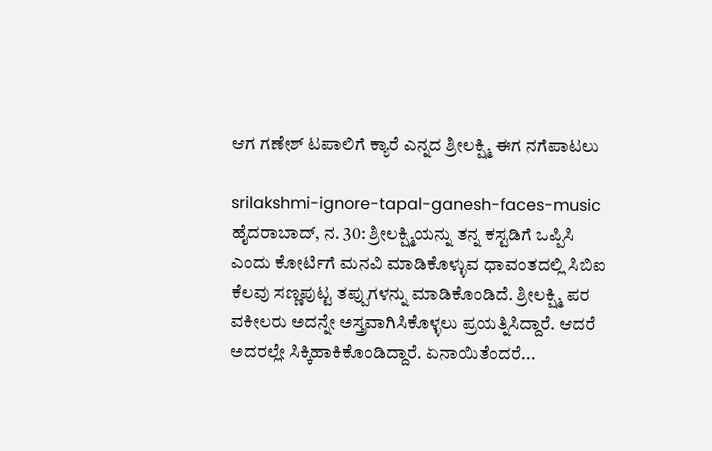ಆಗ ಗಣೇಶ್ ಟಪಾಲಿಗೆ ಕ್ಯಾರೆ ಎನ್ನದ ಶ್ರೀಲಕ್ಷ್ಮಿ ಈಗ ನಗೆಪಾಟಲು

srilakshmi-ignore-tapal-ganesh-faces-music
ಹೈದರಾಬಾದ್, ನ. 30: ಶ್ರೀಲಕ್ಷ್ಮಿಯನ್ನು ತನ್ನ ಕಸ್ಟಡಿಗೆ ಒಪ್ಪಿಸಿ ಎಂದು ಕೋರ್ಟಿಗೆ ಮನವಿ ಮಾಡಿಕೊಳ್ಳುವ ಧಾವಂತದಲ್ಲಿ ಸಿಬಿಐ ಕೆಲವು ಸಣ್ಣಪುಟ್ಟ ತಪ್ಪುಗಳನ್ನು ಮಾಡಿಕೊಂಡಿದೆ. ಶ್ರೀಲಕ್ಷ್ಮಿ ಪರ ವಕೀಲರು ಅದನ್ನೇ ಅಸ್ತ್ರವಾಗಿಸಿಕೊಳ್ಳಲು ಪ್ರಯತ್ನಿಸಿದ್ದಾರೆ. ಆದರೆ ಅದರಲ್ಲೇ ಸಿಕ್ಕಿಹಾಕಿಕೊಂಡಿದ್ದಾರೆ. ಏನಾಯಿತೆಂದರೆ...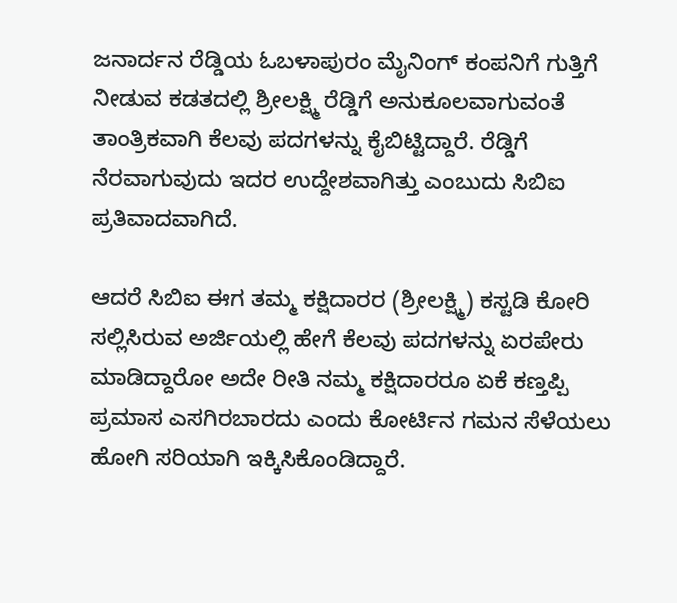ಜನಾರ್ದನ ರೆಡ್ಡಿಯ ಓಬಳಾಪುರಂ ಮೈನಿಂಗ್ ಕಂಪನಿಗೆ ಗುತ್ತಿಗೆ ನೀಡುವ ಕಡತದಲ್ಲಿ ಶ್ರೀಲಕ್ಷ್ಮಿ ರೆಡ್ಡಿಗೆ ಅನುಕೂಲವಾಗುವಂತೆ ತಾಂತ್ರಿಕವಾಗಿ ಕೆಲವು ಪದಗಳನ್ನು ಕೈಬಿಟ್ಟಿದ್ದಾರೆ. ರೆಡ್ಡಿಗೆ ನೆರವಾಗುವುದು ಇದರ ಉದ್ದೇಶವಾಗಿತ್ತು ಎಂಬುದು ಸಿಬಿಐ ಪ್ರತಿವಾದವಾಗಿದೆ.

ಆದರೆ ಸಿಬಿಐ ಈಗ ತಮ್ಮ ಕಕ್ಷಿದಾರರ (ಶ್ರೀಲಕ್ಷ್ಮಿ) ಕಸ್ಟಡಿ ಕೋರಿ ಸಲ್ಲಿಸಿರುವ ಅರ್ಜಿಯಲ್ಲಿ ಹೇಗೆ ಕೆಲವು ಪದಗಳನ್ನು ಏರಪೇರು ಮಾಡಿದ್ದಾರೋ ಅದೇ ರೀತಿ ನಮ್ಮ ಕಕ್ಷಿದಾರರೂ ಏಕೆ ಕಣ್ತಪ್ಪಿ ಪ್ರಮಾಸ ಎಸಗಿರಬಾರದು ಎಂದು ಕೋರ್ಟಿನ ಗಮನ ಸೆಳೆಯಲು ಹೋಗಿ ಸರಿಯಾಗಿ ಇಕ್ಕಿಸಿಕೊಂಡಿದ್ದಾರೆ.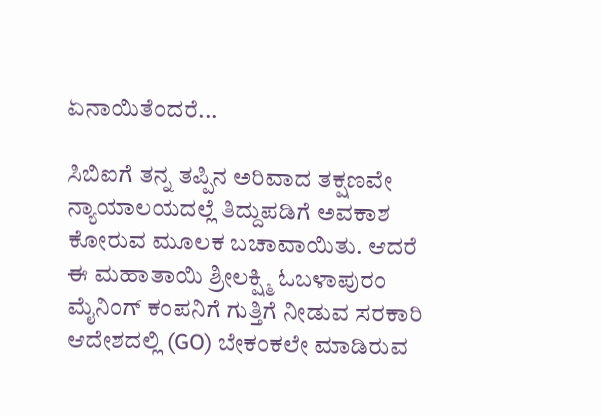ಏನಾಯಿತೆಂದರೆ...

ಸಿಬಿಐಗೆ ತನ್ನ ತಪ್ಪಿನ ಅರಿವಾದ ತಕ್ಷಣವೇ ನ್ಯಾಯಾಲಯದಲ್ಲೆ ತಿದ್ದುಪಡಿಗೆ ಅವಕಾಶ ಕೋರುವ ಮೂಲಕ ಬಚಾವಾಯಿತು. ಆದರೆ ಈ ಮಹಾತಾಯಿ ಶ್ರೀಲಕ್ಷ್ಮಿ ಓಬಳಾಪುರಂ ಮೈನಿಂಗ್ ಕಂಪನಿಗೆ ಗುತ್ತಿಗೆ ನೀಡುವ ಸರಕಾರಿ ಆದೇಶದಲ್ಲಿ (GO) ಬೇಕಂಕಲೇ ಮಾಡಿರುವ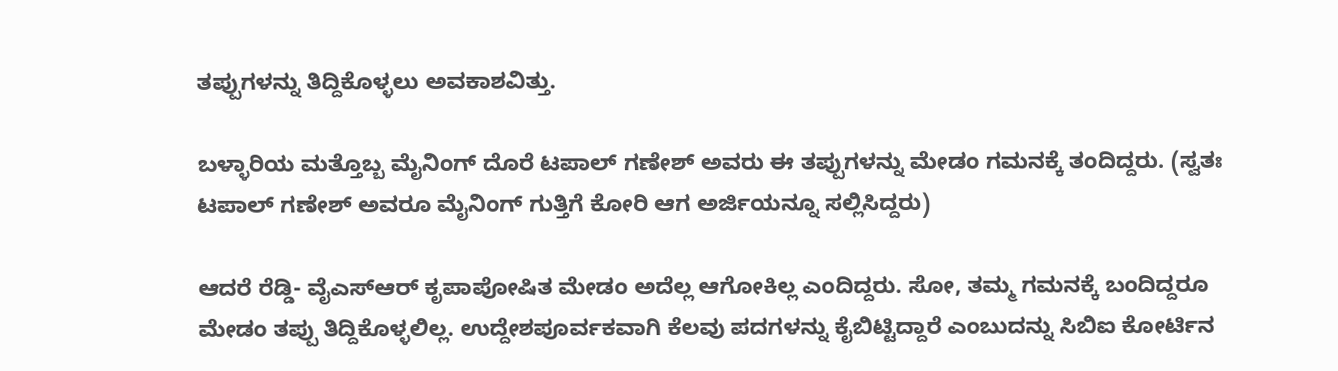ತಪ್ಪುಗಳನ್ನು ತಿದ್ದಿಕೊಳ್ಳಲು ಅವಕಾಶವಿತ್ತು.

ಬಳ್ಳಾರಿಯ ಮತ್ತೊಬ್ಬ ಮೈನಿಂಗ್ ದೊರೆ ಟಪಾಲ್ ಗಣೇಶ್ ಅವರು ಈ ತಪ್ಪುಗಳನ್ನು ಮೇಡಂ ಗಮನಕ್ಕೆ ತಂದಿದ್ದರು. (ಸ್ವತಃ ಟಪಾಲ್ ಗಣೇಶ್ ಅವರೂ ಮೈನಿಂಗ್ ಗುತ್ತಿಗೆ ಕೋರಿ ಆಗ ಅರ್ಜಿಯನ್ನೂ ಸಲ್ಲಿಸಿದ್ದರು)

ಆದರೆ ರೆಡ್ಡಿ- ವೈಎಸ್ಆರ್ ಕೃಪಾಪೋಷಿತ ಮೇಡಂ ಅದೆಲ್ಲ ಆಗೋಕಿಲ್ಲ ಎಂದಿದ್ದರು. ಸೋ, ತಮ್ಮ ಗಮನಕ್ಕೆ ಬಂದಿದ್ದರೂ ಮೇಡಂ ತಪ್ಪು ತಿದ್ದಿಕೊಳ್ಳಲಿಲ್ಲ. ಉದ್ದೇಶಪೂರ್ವಕವಾಗಿ ಕೆಲವು ಪದಗಳನ್ನು ಕೈಬಿಟ್ಟಿದ್ದಾರೆ ಎಂಬುದನ್ನು ಸಿಬಿಐ ಕೋರ್ಟಿನ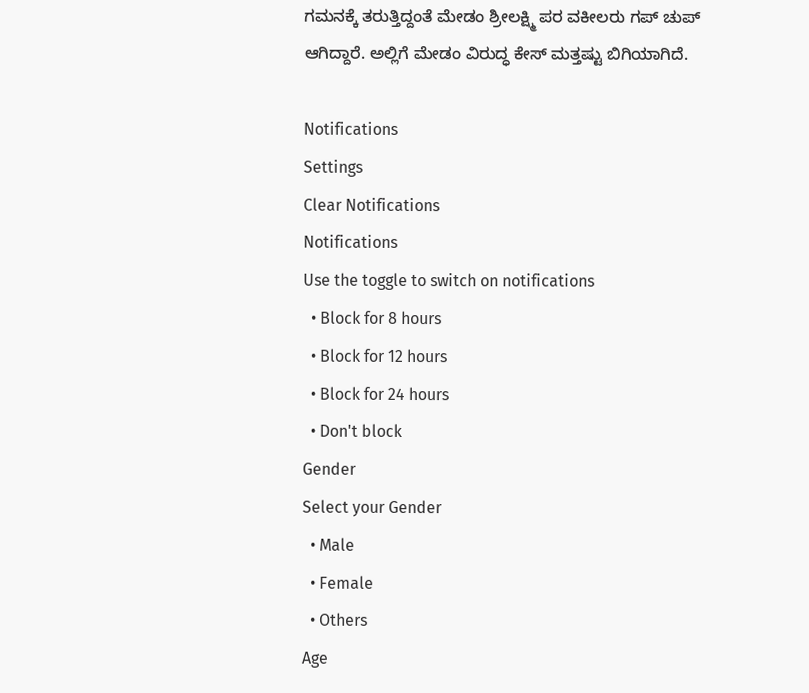ಗಮನಕ್ಕೆ ತರುತ್ತಿದ್ದಂತೆ ಮೇಡಂ ಶ್ರೀಲಕ್ಷ್ಮಿ ಪರ ವಕೀಲರು ಗಪ್ ಚುಪ್ ಆಗಿದ್ದಾರೆ. ಅಲ್ಲಿಗೆ ಮೇಡಂ ವಿರುದ್ಧ ಕೇಸ್ ಮತ್ತಷ್ಟು ಬಿಗಿಯಾಗಿದೆ.

Notifications
Settings
Clear Notifications
Notifications
Use the toggle to switch on notifications
  • Block for 8 hours
  • Block for 12 hours
  • Block for 24 hours
  • Don't block
Gender
Select your Gender
  • Male
  • Female
  • Others
Age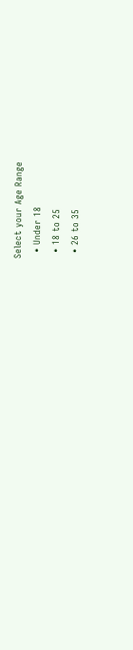Select your Age Range
  • Under 18
  • 18 to 25
  • 26 to 35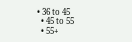• 36 to 45
  • 45 to 55
  • 55+